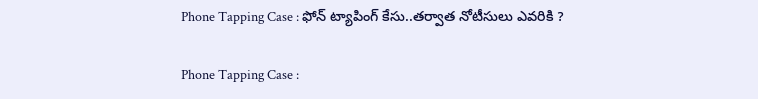Phone Tapping Case : ఫోన్ ట్యాపింగ్ కేసు..తర్వాత నోటీసులు ఎవరికి ?

Phone Tapping Case :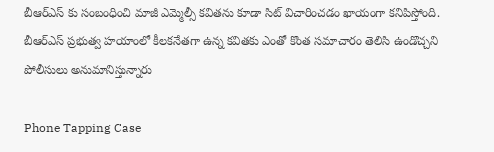బీఆర్ఎస్ కు సంబంధించి మాజీ ఎమ్మెల్సీ కవితను కూడా సిట్ విచారించడం ఖాయంగా కనిపిస్తోంది. బీఆర్ఎస్ ప్రభుత్వ హయాంలో కీలకనేతగా ఉన్న కవితకు ఎంతో కొంత సమాచారం తెలిసి ఉండొచ్చని పోలీసులు అనుమానిస్తున్నారు

Phone Tapping Case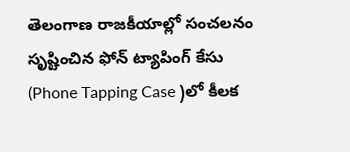తెలంగాణ రాజకీయాల్లో సంచలనం సృష్టించిన ఫోన్ ట్యాపింగ్ కేసు (Phone Tapping Case )లో కీలక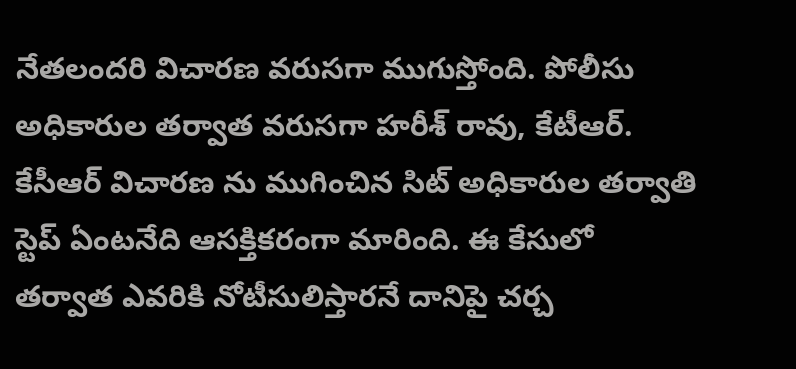నేతలందరి విచారణ వరుసగా ముగుస్తోంది. పోలీసు అధికారుల తర్వాత వరుసగా హరీశ్ రావు, కేటీఆర్. కేసీఆర్ విచారణ ను ముగించిన సిట్ అధికారుల తర్వాతి స్టెప్ ఏంటనేది ఆసక్తికరంగా మారింది. ఈ కేసులో తర్వాత ఎవరికి నోటీసులిస్తారనే దానిపై చర్చ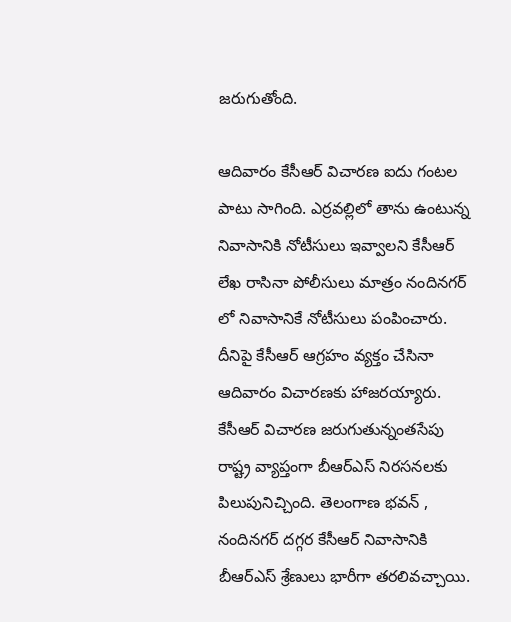జరుగుతోంది.

ఆదివారం కేసీఆర్ విచారణ ఐదు గంటల పాటు సాగింది. ఎర్రవల్లిలో తాను ఉంటున్న నివాసానికి నోటీసులు ఇవ్వాలని కేసీఆర్ లేఖ రాసినా పోలీసులు మాత్రం నందినగర్ లో నివాసానికే నోటీసులు పంపించారు. దీనిపై కేసీఆర్ ఆగ్రహం వ్యక్తం చేసినా ఆదివారం విచారణకు హాజరయ్యారు. కేసీఆర్ విచారణ జరుగుతున్నంతసేపు రాష్ట్ర వ్యాప్తంగా బీఆర్ఎస్ నిరసనలకు పిలుపునిచ్చింది. తెలంగాణ భవన్ , నందినగర్ దగ్గర కేసీఆర్ నివాసానికి బీఆర్ఎస్ శ్రేణులు భారీగా తరలివచ్చాయి.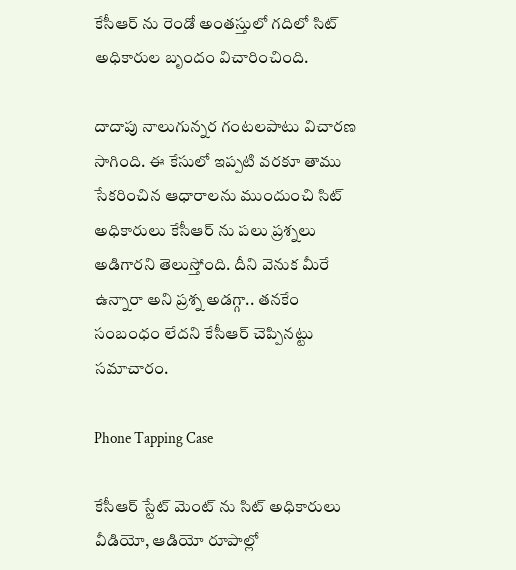కేసీఆర్ ను రెండో అంతస్తులో గదిలో సిట్ అధికారుల బృందం విచారించింది.

దాదాపు నాలుగున్నర గంటలపాటు విచారణ సాగింది. ఈ కేసులో ఇప్పటి వరకూ తాము సేకరించిన ఆధారాలను ముందుంచి సిట్ అధికారులు కేసీఆర్ ను పలు ప్రశ్నలు అడిగారని తెలుస్తోంది. దీని వెనుక మీరే ఉన్నారా అని ప్రశ్న అడగ్గా.. తనకేం సంబంధం లేదని కేసీఆర్ చెప్పినట్టు సమాచారం.

Phone Tapping Case

కేసీఆర్ స్టేట్ మెంట్ ను సిట్ అధికారులు వీడియో, ఆడియో రూపాల్లో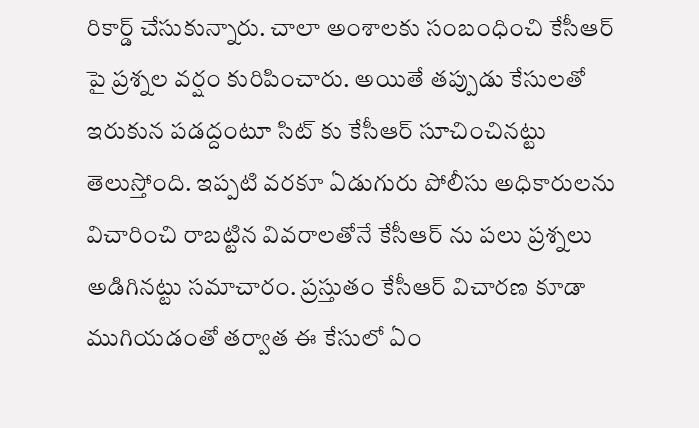రికార్డ్ చేసుకున్నారు. చాలా అంశాలకు సంబంధించి కేసీఆర్ పై ప్రశ్నల వర్షం కురిపించారు. అయితే తప్పుడు కేసులతో ఇరుకున పడద్దంటూ సిట్ కు కేసీఆర్ సూచించినట్టు తెలుస్తోంది. ఇప్పటి వరకూ ఏడుగురు పోలీసు అధికారులను విచారించి రాబట్టిన వివరాలతోనే కేసీఆర్ ను పలు ప్రశ్నలు అడిగినట్టు సమాచారం. ప్రస్తుతం కేసీఆర్ విచారణ కూడా ముగియడంతో తర్వాత ఈ కేసులో ఏం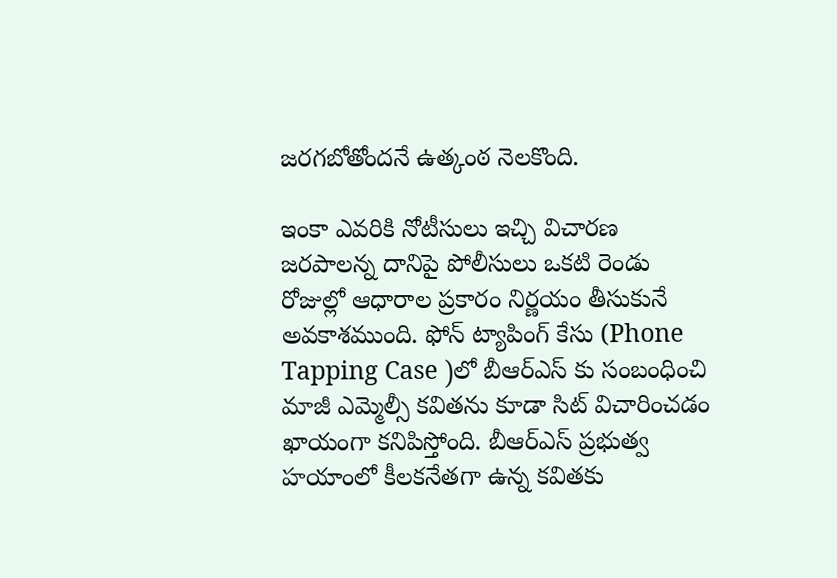జరగబోతోందనే ఉత్కంఠ నెలకొంది.

ఇంకా ఎవరికి నోటీసులు ఇచ్చి విచారణ జరపాలన్న దానిపై పోలీసులు ఒకటి రెండు రోజుల్లో ఆధారాల ప్రకారం నిర్ణయం తీసుకునే అవకాశముంది. ఫోన్ ట్యాపింగ్ కేసు (Phone Tapping Case )లో బీఆర్ఎస్ కు సంబంధించి మాజీ ఎమ్మెల్సీ కవితను కూడా సిట్ విచారించడం ఖాయంగా కనిపిస్తోంది. బీఆర్ఎస్ ప్రభుత్వ హయాంలో కీలకనేతగా ఉన్న కవితకు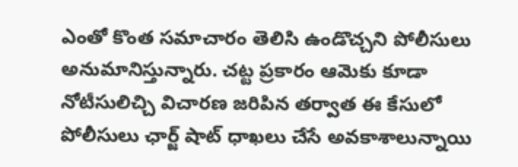ఎంతో కొంత సమాచారం తెలిసి ఉండొచ్చని పోలీసులు అనుమానిస్తున్నారు. చట్ట ప్రకారం ఆమెకు కూడా నోటీసులిచ్చి విచారణ జరిపిన తర్వాత ఈ కేసులో పోలీసులు ఛార్జ్ షాట్ ధాఖలు చేసే అవకాశాలున్నాయి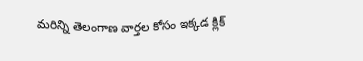మరిన్ని తెలంగాణ వార్తల కోసం ఇక్కడ క్లిక్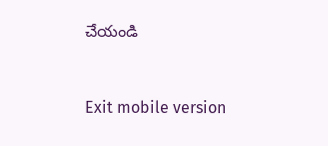చేయండి



Exit mobile version